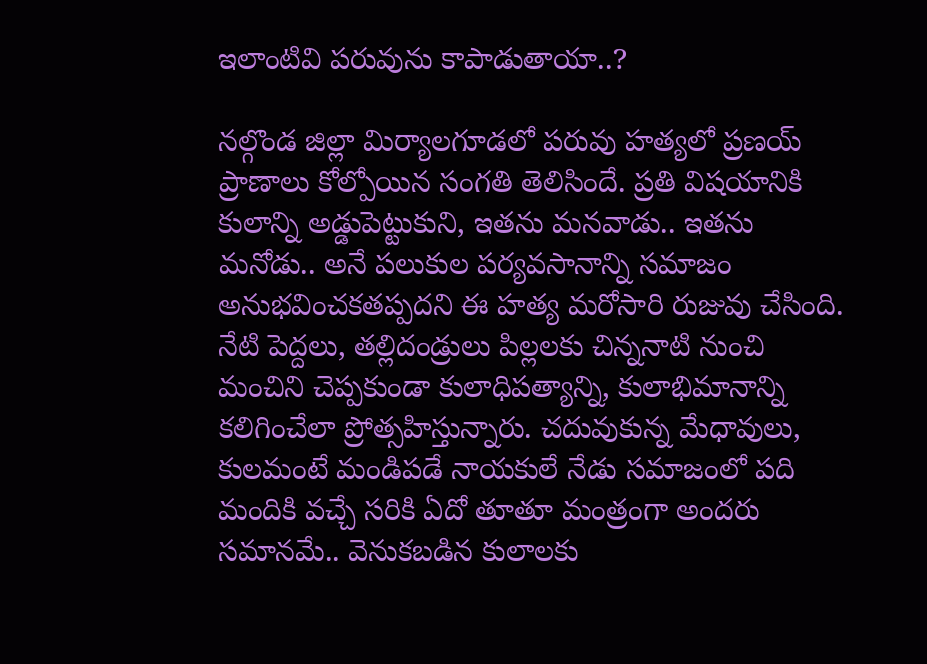ఇలాంటివి పరువును కాపాడుతాయా..?

నల్గొండ జిల్లా మిర్యాలగూడలో పరువు హత్యలో ప్రణయ్‌ ప్రాణాలు కోల్పోయిన సంగతి తెలిసిందే. ప్రతి విషయానికి కులాన్ని అడ్డుపెట్టుకుని, ఇతను మనవాడు.. ఇతను మనోడు.. అనే పలుకుల పర్యవసానాన్ని సమాజం అనుభవించకతప్పదని ఈ హత్య మరోసారి రుజువు చేసింది. నేటి పెద్దలు, తల్లిదండ్రులు పిల్లలకు చిన్ననాటి నుంచి మంచిని చెప్పకుండా కులాధిపత్యాన్ని, కులాభిమానాన్ని కలిగించేలా ప్రోత్సహిస్తున్నారు. చదువుకున్న మేధావులు, కులమంటే మండిపడే నాయకులే నేడు సమాజంలో పది మందికి వచ్చే సరికి ఏదో తూతూ మంత్రంగా అందరు సమానమే.. వెనుకబడిన కులాలకు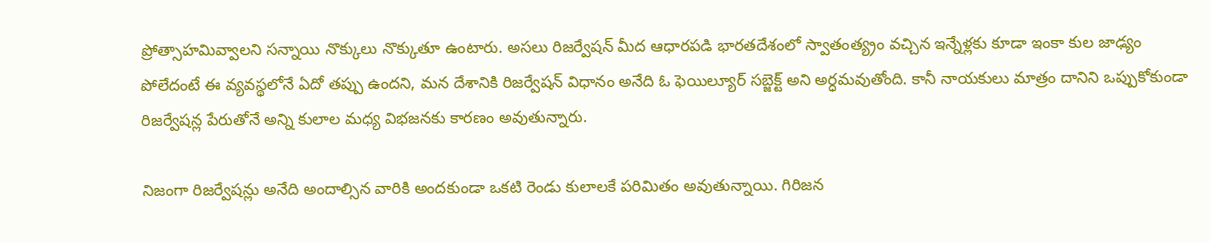ప్రోత్సాహమివ్వాలని సన్నాయి నొక్కులు నొక్కుతూ ఉంటారు. అసలు రిజర్వేషన్‌ మీద ఆధారపడి భారతదేశంలో స్వాతంత్య్రం వచ్చిన ఇన్నేళ్లకు కూడా ఇంకా కుల జాఢ్యం పోలేదంటే ఈ వ్యవస్థలోనే ఏదో తప్పు ఉందని, మన దేశానికి రిజర్వేషన్‌ విధానం అనేది ఓ ఫెయిల్యూర్‌ సబ్జెక్ట్‌ అని అర్ధమవుతోంది. కానీ నాయకులు మాత్రం దానిని ఒప్పుకోకుండా రిజర్వేషన్ల పేరుతోనే అన్ని కులాల మధ్య విభజనకు కారణం అవుతున్నారు.

నిజంగా రిజర్వేషన్లు అనేది అందాల్సిన వారికి అందకుండా ఒకటి రెండు కులాలకే పరిమితం అవుతున్నాయి. గిరిజన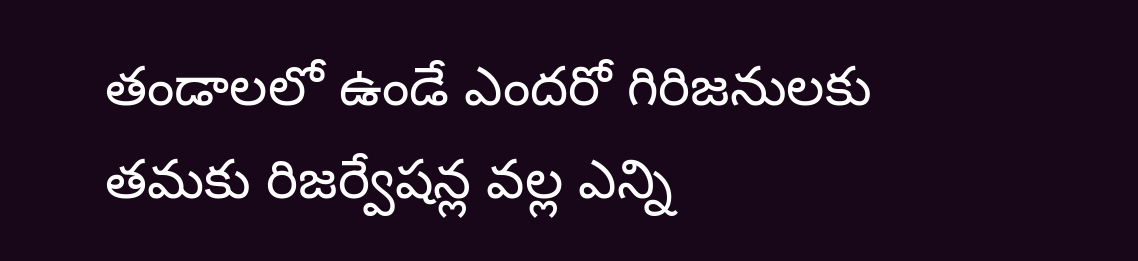తండాలలో ఉండే ఎందరో గిరిజనులకు తమకు రిజర్వేషన్ల వల్ల ఎన్ని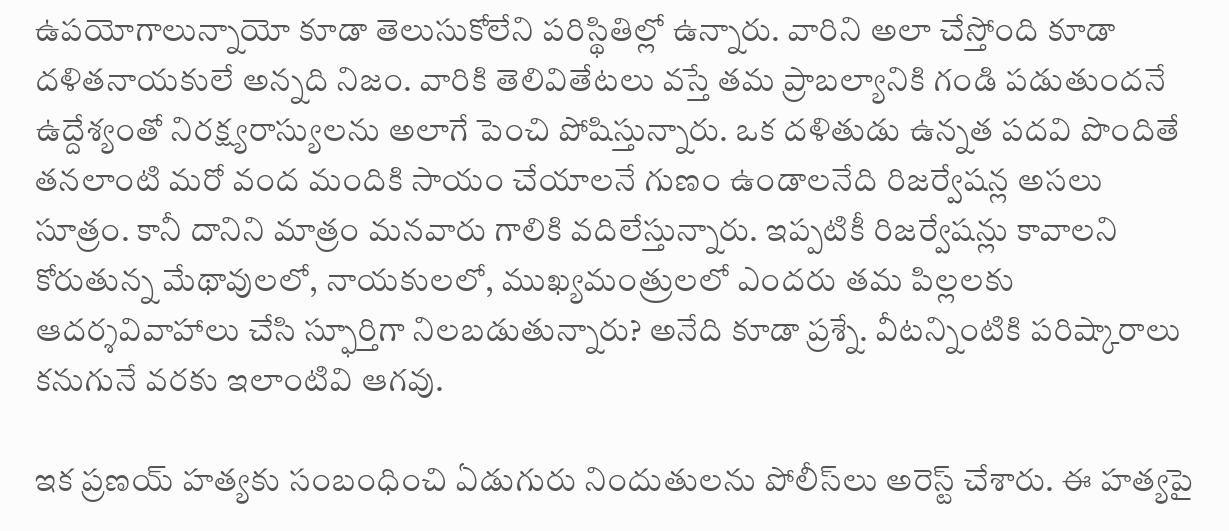ఉపయోగాలున్నాయో కూడా తెలుసుకోలేని పరిస్థితిల్లో ఉన్నారు. వారిని అలా చేస్తోంది కూడా దళితనాయకులే అన్నది నిజం. వారికి తెలివితేటలు వస్తే తమ ప్రాబల్యానికి గండి పడుతుందనే ఉద్దేశ్యంతో నిరక్ష్యరాస్యులను అలాగే పెంచి పోషిస్తున్నారు. ఒక దళితుడు ఉన్నత పదవి పొందితే తనలాంటి మరో వంద మందికి సాయం చేయాలనే గుణం ఉండాలనేది రిజర్వేషన్ల అసలు సూత్రం. కానీ దానిని మాత్రం మనవారు గాలికి వదిలేస్తున్నారు. ఇప్పటికీ రిజర్వేషన్లు కావాలని కోరుతున్న మేథావులలో, నాయకులలో, ముఖ్యమంత్రులలో ఎందరు తమ పిల్లలకు ఆదర్శవివాహాలు చేసి స్ఫూర్తిగా నిలబడుతున్నారు? అనేది కూడా ప్రశ్నే. వీటన్నింటికి పరిష్కారాలు కనుగునే వరకు ఇలాంటివి ఆగవు.

ఇక ప్రణయ్‌ హత్యకు సంబంధించి ఏడుగురు నిందుతులను పోలీస్‌లు అరెస్ట్‌ చేశారు. ఈ హత్యపై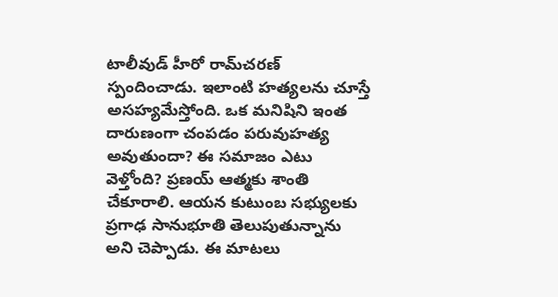టాలీవుడ్‌ హీరో రామ్‌చరణ్‌ స్పందించాడు. ఇలాంటి హత్యలను చూస్తే అసహ్యమేస్తోంది. ఒక మనిషిని ఇంత దారుణంగా చంపడం పరువుహత్య అవుతుందా? ఈ సమాజం ఎటు వెళ్తోంది? ప్రణయ్‌ ఆత్మకు శాంతి చేకూరాలి. ఆయన కుటుంబ సభ్యులకు ప్రగాఢ సానుభూతి తెలుపుతున్నాను అని చెప్పాడు. ఈ మాటలు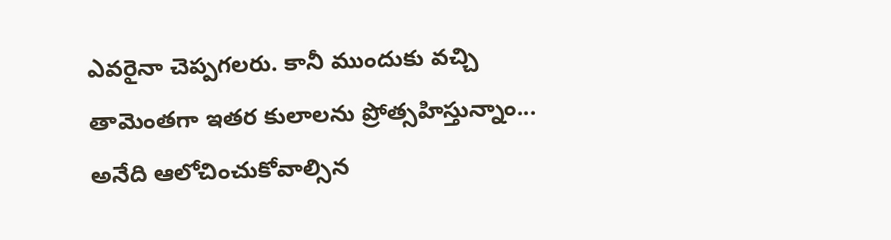ఎవరైనా చెప్పగలరు. కానీ ముందుకు వచ్చి తామెంతగా ఇతర కులాలను ప్రోత్సహిస్తున్నాం... అనేది ఆలోచించుకోవాల్సిన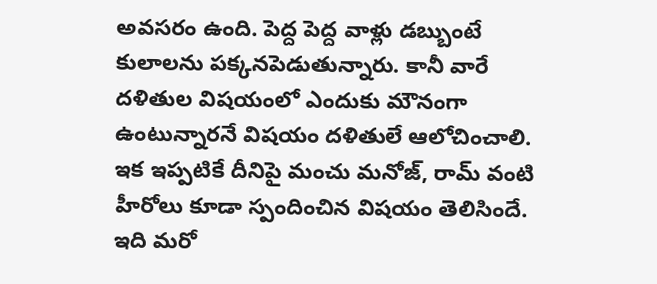అవసరం ఉంది. పెద్ద పెద్ద వాళ్లు డబ్బుంటే కులాలను పక్కనపెడుతున్నారు. కానీ వారే దళితుల విషయంలో ఎందుకు మౌనంగా ఉంటున్నారనే విషయం దళితులే ఆలోచించాలి. ఇక ఇప్పటికే దీనిపై మంచు మనోజ్‌, రామ్‌ వంటి హీరోలు కూడా స్పందించిన విషయం తెలిసిందే. ఇది మరో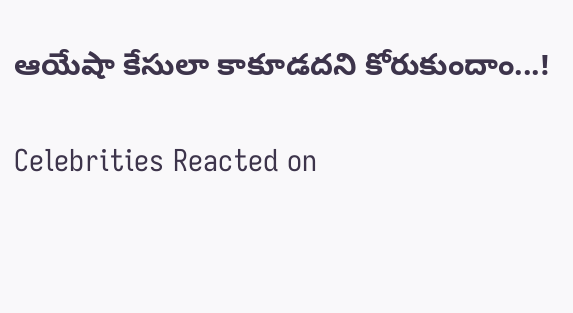ఆయేషా కేసులా కాకూడదని కోరుకుందాం...!

Celebrities Reacted on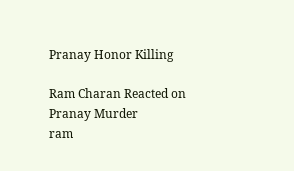Pranay Honor Killing

Ram Charan Reacted on Pranay Murder
ram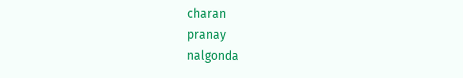charan
pranay
nalgonda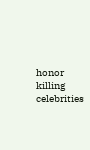honor killing
celebrities